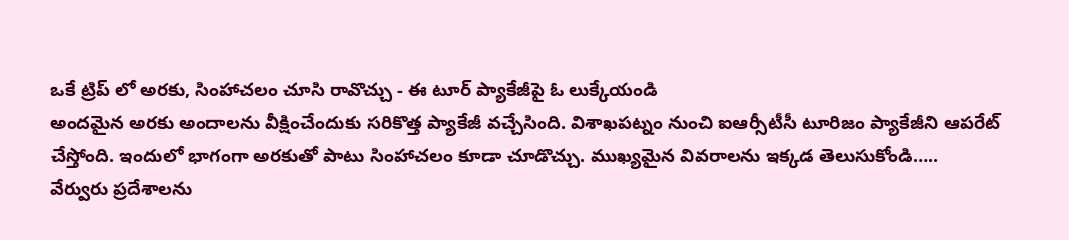ఒకే ట్రిప్ లో అరకు, సింహాచలం చూసి రావొచ్చు - ఈ టూర్ ప్యాకేజీపై ఓ లుక్కేయండి
అందమైన అరకు అందాలను వీక్షించేందుకు సరికొత్త ప్యాకేజీ వచ్చేసింది. విశాఖపట్నం నుంచి ఐఆర్సీటీసీ టూరిజం ప్యాకేజీని ఆపరేట్ చేస్తోంది. ఇందులో భాగంగా అరకుతో పాటు సింహాచలం కూడా చూడొచ్చు. ముఖ్యమైన వివరాలను ఇక్కడ తెలుసుకోండి…..
వేర్వురు ప్రదేశాలను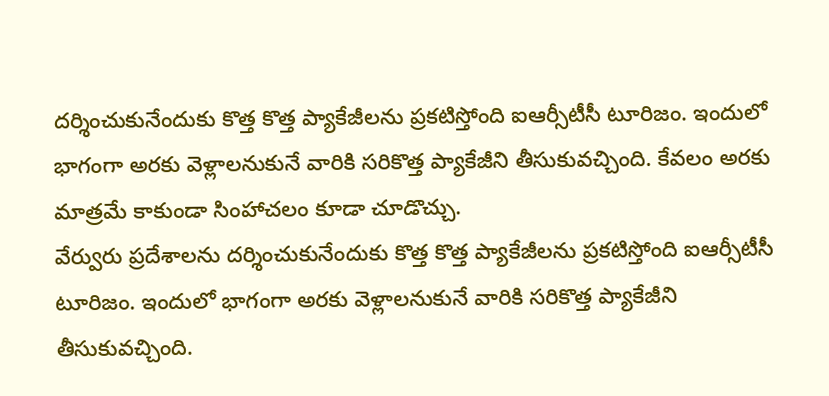దర్శించుకునేందుకు కొత్త కొత్త ప్యాకేజీలను ప్రకటిస్తోంది ఐఆర్సీటీసీ టూరిజం. ఇందులో భాగంగా అరకు వెళ్లాలనుకునే వారికి సరికొత్త ప్యాకేజీని తీసుకువచ్చింది. కేవలం అరకు మాత్రమే కాకుండా సింహాచలం కూడా చూడొచ్చు.
వేర్వురు ప్రదేశాలను దర్శించుకునేందుకు కొత్త కొత్త ప్యాకేజీలను ప్రకటిస్తోంది ఐఆర్సీటీసీ టూరిజం. ఇందులో భాగంగా అరకు వెళ్లాలనుకునే వారికి సరికొత్త ప్యాకేజీని తీసుకువచ్చింది.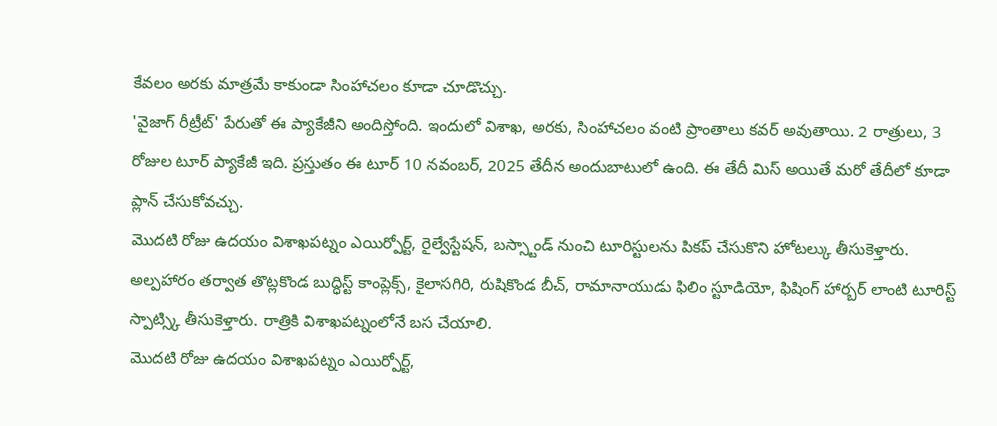కేవలం అరకు మాత్రమే కాకుండా సింహాచలం కూడా చూడొచ్చు.
'వైజాగ్ రీట్రీట్' పేరుతో ఈ ప్యాకేజీని అందిస్తోంది. ఇందులో విశాఖ, అరకు, సింహాచలం వంటి ప్రాంతాలు కవర్ అవుతాయి. 2 రాత్రులు, 3 రోజుల టూర్ ప్యాకేజీ ఇది. ప్రస్తుతం ఈ టూర్ 10 నవంబర్, 2025 తేదీన అందుబాటులో ఉంది. ఈ తేదీ మిస్ అయితే మరో తేదీలో కూడా ప్లాన్ చేసుకోవచ్చు.
మొదటి రోజు ఉదయం విశాఖపట్నం ఎయిర్పోర్ట్, రైల్వేస్టేషన్, బస్స్టాండ్ నుంచి టూరిస్టులను పికప్ చేసుకొని హోటల్కు తీసుకెళ్తారు. అల్పహారం తర్వాత తొట్లకొండ బుద్ధిస్ట్ కాంప్లెక్స్, కైలాసగిరి, రుషికొండ బీచ్, రామానాయుడు ఫిలిం స్టూడియో, ఫిషింగ్ హార్బర్ లాంటి టూరిస్ట్ స్పాట్స్కి తీసుకెళ్తారు. రాత్రికి విశాఖపట్నంలోనే బస చేయాలి.
మొదటి రోజు ఉదయం విశాఖపట్నం ఎయిర్పోర్ట్,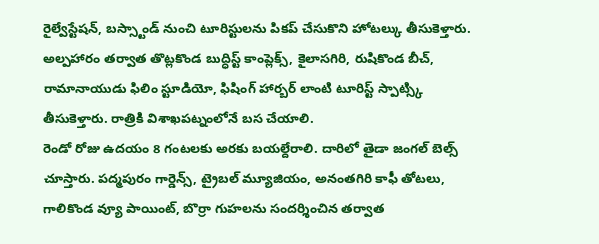రైల్వేస్టేషన్, బస్స్టాండ్ నుంచి టూరిస్టులను పికప్ చేసుకొని హోటల్కు తీసుకెళ్తారు. అల్పహారం తర్వాత తొట్లకొండ బుద్ధిస్ట్ కాంప్లెక్స్, కైలాసగిరి, రుషికొండ బీచ్, రామానాయుడు ఫిలిం స్టూడియో, ఫిషింగ్ హార్బర్ లాంటి టూరిస్ట్ స్పాట్స్కి తీసుకెళ్తారు. రాత్రికి విశాఖపట్నంలోనే బస చేయాలి.
రెండో రోజు ఉదయం 8 గంటలకు అరకు బయల్దేరాలి. దారిలో తైడా జంగల్ బెల్స్ చూస్తారు. పద్మపురం గార్డెన్స్, ట్రైబల్ మ్యూజియం, అనంతగిరి కాఫీ తోటలు, గాలికొండ వ్యూ పాయింట్, బొర్రా గుహలను సందర్శించిన తర్వాత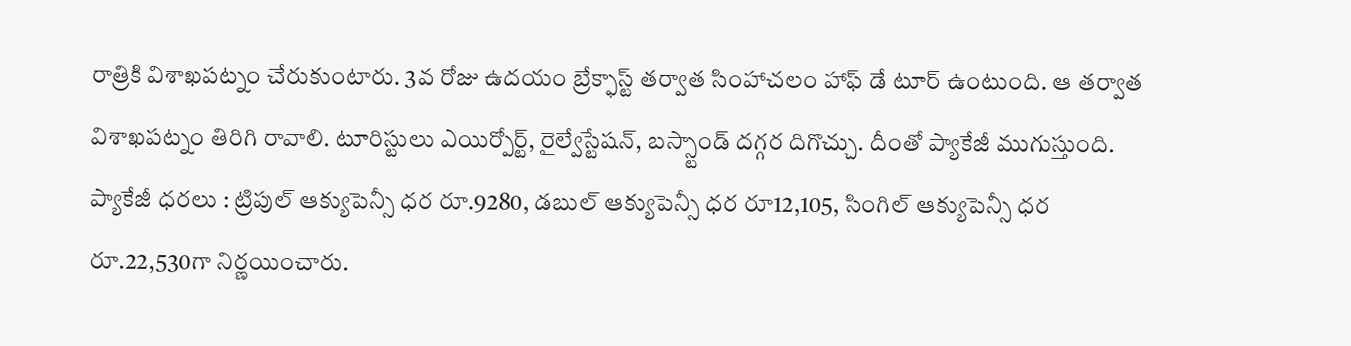రాత్రికి విశాఖపట్నం చేరుకుంటారు. 3వ రోజు ఉదయం బ్రేక్ఫాస్ట్ తర్వాత సింహాచలం హాఫ్ డే టూర్ ఉంటుంది. ఆ తర్వాత విశాఖపట్నం తిరిగి రావాలి. టూరిస్టులు ఎయిర్పోర్ట్, రైల్వేస్టేషన్, బస్స్టాండ్ దగ్గర దిగొచ్చు. దీంతో ప్యాకేజీ ముగుస్తుంది.
ప్యాకేజీ ధరలు : ట్రిపుల్ ఆక్యుపెన్సీ ధర రూ.9280, డబుల్ ఆక్యుపెన్సీ ధర రూ12,105, సింగిల్ ఆక్యుపెన్సీ ధర రూ.22,530గా నిర్ణయించారు.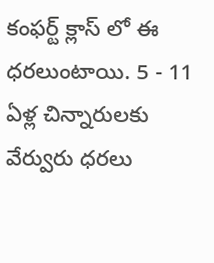కంఫర్ట్ క్లాస్ లో ఈ ధరలుంటాయి. 5 - 11 ఏళ్ల చిన్నారులకు వేర్వురు ధరలు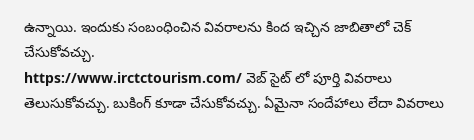ఉన్నాయి. ఇందుకు సంబంధించిన వివరాలను కింద ఇచ్చిన జాబితాలో చెక్ చేసుకోవచ్చు.
https://www.irctctourism.com/ వెబ్ సైట్ లో పూర్తి వివరాలు తెలుసుకోవచ్చు. బుకింగ్ కూడా చేసుకోవచ్చు. ఏమైనా సందేహాలు లేదా వివరాలు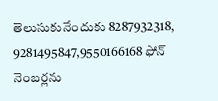తెలుసుకునేందుకు 8287932318, 9281495847,9550166168 ఫోన్ నెంబర్లను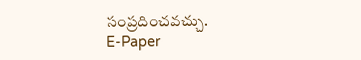సంప్రదించవచ్చు.
E-Paper